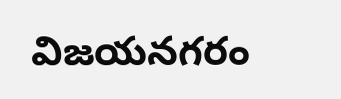విజయనగరం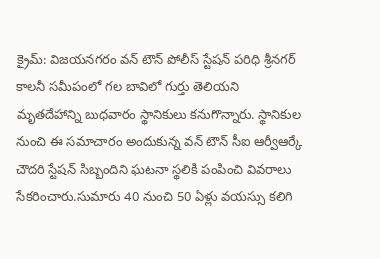క్రైమ్: విజయనగరం వన్ టౌన్ పోలీస్ స్టేషన్ పరిధి శ్రీనగర్ కాలనీ సమీపంలో గల బావిలో గుర్తు తెలియని మృతదేహాన్ని బుధవారం స్థానికులు కనుగొన్నారు. స్థానికుల నుంచి ఈ సమాచారం అందుకున్న వన్ టౌన్ సీఐ ఆర్వీఆర్కే చౌదరి స్టేషన్ సిబ్బందిని ఘటనా స్థలికి పంపించి వివరాలు సేకరించారు.సుమారు 40 నుంచి 50 ఏళ్లు వయస్సు కలిగి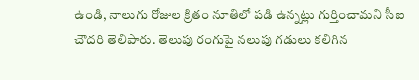ఉండి, నాలుగు రోజుల క్రితం నూతిలో పడి ఉన్నట్లు గుర్తించామని సీఐ చౌదరి తెలిపారు. తెలుపు రంగుపై నలుపు గడులు కలిగిన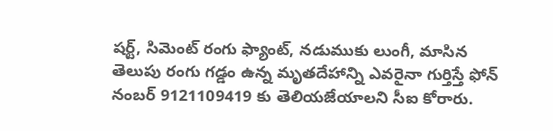షర్ట్, సిమెంట్ రంగు ఫ్యాంట్, నడుముకు లుంగీ, మాసిన తెలుపు రంగు గడ్డం ఉన్న మృతదేహాన్ని ఎవరైనా గుర్తిస్తే ఫోన్ నంబర్ 9121109419 కు తెలియజేయాలని సీఐ కోరారు.